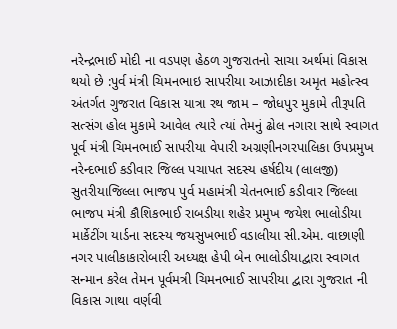નરેન્દ્રભાઈ મોદી ના વડપણ હેઠળ ગુજરાતનો સાચા અર્થમાં વિકાસ થયો છે :પુર્વ મંત્રી ચિમનભાઇ સાપરીયા આઝાદીકા અમૃત મહોત્સ્વ અંતર્ગત ગુજરાત વિકાસ યાત્રા રથ જામ – જોધપુર મુકામે તીરૂપતિ સત્સંગ હોલ મુકામે આવેલ ત્યારે ત્યાં તેમનું ઢોલ નગારા સાથે સ્વાગત પૂર્વ મંત્રી ચિમનભાઈ સાપરીયા વેપારી અગ્રણીનગરપાલિકા ઉપપ્રમુખ નરેન્દભાઈ કડીવાર જિલ્લ પચાપત સદસ્ય હર્ષદીય (લાલજી) સુતરીયાજિલ્લા ભાજપ પુર્વ મહામંત્રી ચેતનભાઈ કડીવાર જિલ્લા ભાજપ મંત્રી કૌશિકભાઈ રાબડીયા શહેર પ્રમુખ જયેશ ભાલોડીયા માર્કેટીંગ યાર્ડના સદસ્ય જયસુખભાઈ વડાલીયા સી.એમ. વાછાણી નગર પાલીકાકારોબારી અધ્યક્ષ હેપી બેન ભાલોડીયાદ્વારા સ્વાગત સન્માન કરેલ તેમન પૂર્વમત્રી ચિમનભાઈ સાપરીયા દ્વારા ગુજરાત ની વિકાસ ગાથા વર્ણવી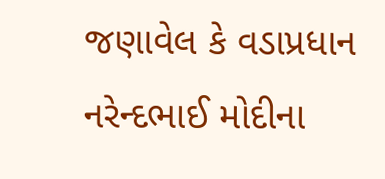જણાવેલ કે વડાપ્રધાન નરેન્દભાઈ મોદીના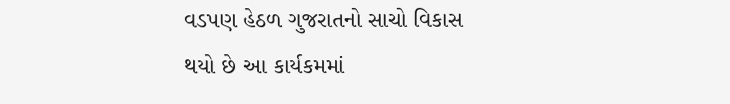વડપણ હેઠળ ગુજરાતનો સાચો વિકાસ થયો છે આ કાર્યકમમાં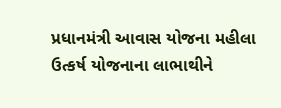પ્રધાનમંત્રી આવાસ યોજના મહીલા ઉત્કર્ષ યોજનાના લાભાથીને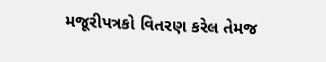મજૂરીપત્રકો વિતરણ કરેલ તેમજ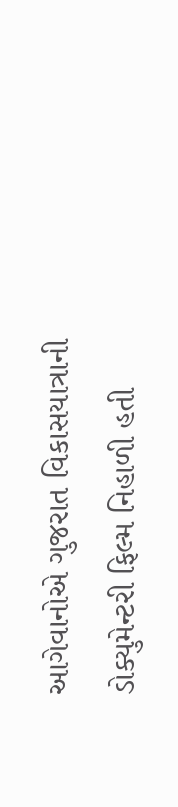આગેવાનોએ ગુજરાત વિકાસયાત્રાની ડોક્યુમેન્ટરી ફિલ્મ નિહાળી હતી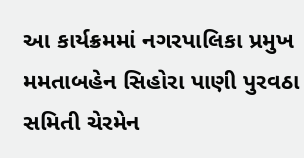આ કાર્યક્રમમાં નગરપાલિકા પ્રમુખ મમતાબહેન સિહોરા પાણી પુરવઠા સમિતી ચેરમેન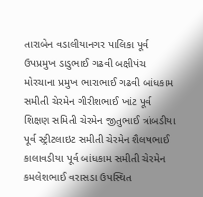તારાબેન વડાલીયાનગર પાલિકા પૂર્વ ઉપપ્રમુખ ડાડુભાઈ ગઢવી બક્ષીપંચ મોરચાના પ્રમુખ ભારાભાઈ ગઢવી બાંધકામ સમીતી ચેરમેન ગીરીશભાઈ ખાંટ પૂર્વ શિક્ષણ સમિતી ચેરમેન જીતુભાઈ ત્રાંબડીયા પૂર્વ સ્ટ્રીટલાઇટ સમીતી ચેરમેન શૈલષભાઈ કાલાવડીયા પૂર્વ બાંધકામ સમીતી ચેરમેન કમલેશભાઈ વરાસડા ઉપસ્થિત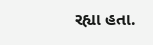રહ્યા હતા.